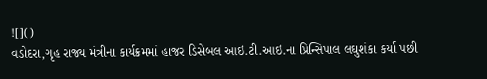![]()
વડોદરા,ગૃહ રાજ્ય મંત્રીના કાર્યક્રમમાં હાજર ડિસેબલ આઇ.ટી.આઇ.ના પ્રિન્સિપાલ લઘુશંકા કર્યા પછી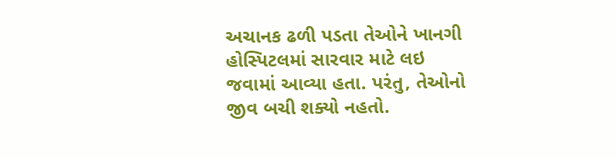અચાનક ઢળી પડતા તેઓને ખાનગી હોસ્પિટલમાં સારવાર માટે લઇ જવામાં આવ્યા હતા. પરંતુ, તેઓનો જીવ બચી શક્યો નહતો.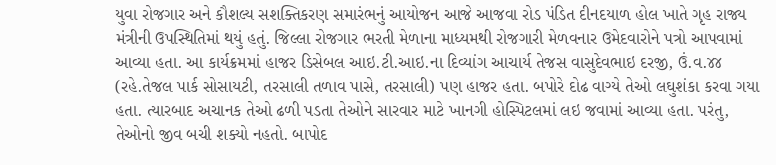યુવા રોજગાર અને કૌશલ્ય સશક્તિકરણ સમારંભનું આયોજન આજે આજવા રોડ પંડિત દીનદયાળ હોલ ખાતે ગૃહ રાજ્ય મંત્રીની ઉપસ્થિતિમાં થયું હતું. જિલ્લા રોજગાર ભરતી મેળાના માધ્યમથી રોજગારી મેળવનાર ઉમેદવારોને પત્રો આપવામાં આવ્યા હતા. આ કાર્યક્રમમાં હાજર ડિસેબલ આઇ.ટી.આઇ.ના દિવ્યાંગ આચાર્ય તેજસ વાસુદેવભાઇ દરજી, ઉં.વ.૪૪ (રહે.તેજલ પાર્ક સોસાયટી, તરસાલી તળાવ પાસે, તરસાલી) પણ હાજર હતા. બપોરે દોઢ વાગ્યે તેઓ લઘુશંકા કરવા ગયા હતા. ત્યારબાદ અચાનક તેઓ ઢળી પડતા તેઓને સારવાર માટે ખાનગી હોસ્પિટલમાં લઇ જવામાં આવ્યા હતા. પરંતુ, તેઓનો જીવ બચી શક્યો નહતો. બાપોદ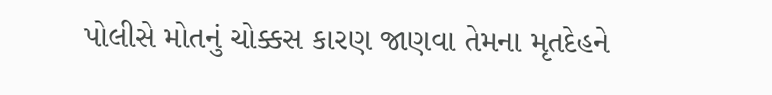પોલીસે મોતનું ચોક્કસ કારણ જાણવા તેમના મૃતદેહને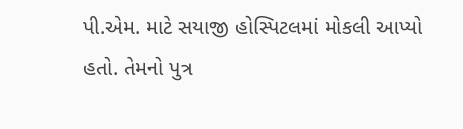પી.એમ. માટે સયાજી હોસ્પિટલમાં મોકલી આપ્યો હતો. તેમનો પુત્ર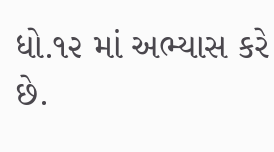ધો.૧૨ માં અભ્યાસ કરે છે.